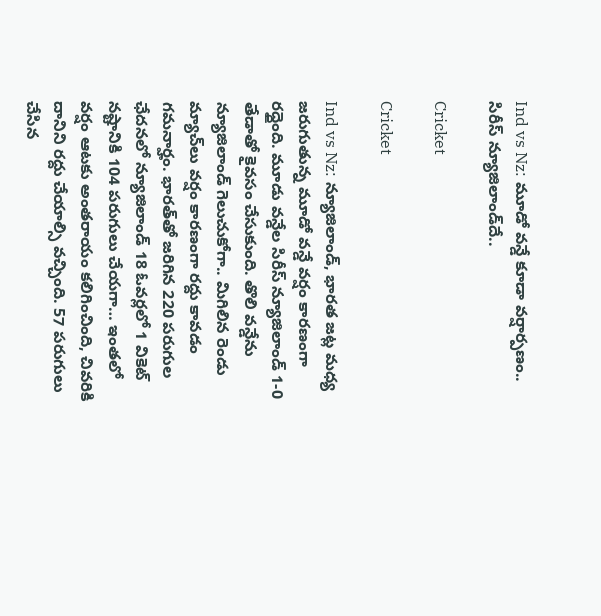Ind vs Nz: మూడో వన్డే కూడా వర్షార్పణం.. సిరీస్‌ న్యూజిలాండ్‌దే..

Cricket

Cricket

Ind vs Nz: న్యూజిలాండ్‌, భారత జట్ల మధ్య జరుగుతున్న మూడో వన్డే వర్షం కారణంగా రద్దైంది. మూడు వన్డేల సిరీస్‌ న్యూజిలాండ్‌ 1-0 తేడాతో కైవసం చేసుకుంది. తొలి వన్డేను న్యూజిలాండ్ గెలుచుకోగా.. మిగిలిన రెండు మ్యాచ్‌లు వర్షం కారణంగా రద్దు కావడం గమనార్హం. భారత్‌తో జరిగిన 220 పరుగుల ఛేదనలో న్యూజిలాండ్ 18 ఓవర్లలో 1 వికెట్ నష్టానికి 104 పరుగులు చేయగా… ఇంతలో వర్షం ఆటకు అంతరాయం కలిగించింది, చివరికి దానిని రద్దు చేయాల్సి వచ్చింది. 57 పరుగులు చేసిన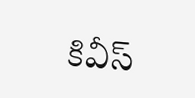కివీస్‌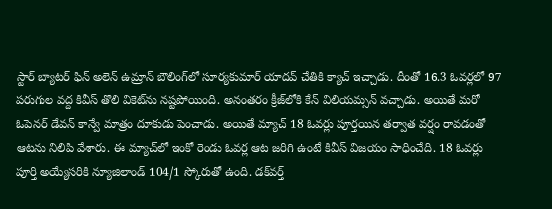స్టార్‌ బ్యాటర్ ఫిన్ అలెన్ ఉమ్రాన్‌ బౌలింగ్‌లో సూర్యకుమార్ యాదవ్‌ చేతికి క్యాచ్ ఇచ్చాడు. దీంతో 16.3 ఓవర్లలో 97 పరుగుల వద్ద కివీస్‌ తొలి వికెట్‌ను నష్టపోయింది. అనంతరం క్రీజ్‌లోకి కేన్ విలియమ్సన్ వచ్చాడు. అయితే మరో ఓపెనర్‌ డేవన్ కాన్వే మాత్రం దూకుడు పెంచాడు. అయితే మ్యాచ్ 18 ఓవర్లు పూర్తయిన తర్వాత వర్షం రావడంతో ఆటను నిలిపి వేశారు. ఈ మ్యాచ్‌లో ఇంకో రెండు ఓవర్ల ఆట జరిగి ఉంటే కివీస్‌ విజయం సాధించేది. 18 ఓవర్లు పూర్తి అయ్యేసరికి న్యూజిలాండ్ 104/1 స్కోరుతో ఉంది. డక్‌వర్త్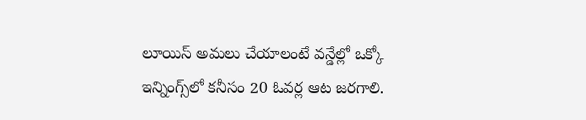లూయిస్ అమలు చేయాలంటే వన్డేల్లో ఒక్కో ఇన్నింగ్స్‌లో కనీసం 20 ఓవర్ల ఆట జరగాలి.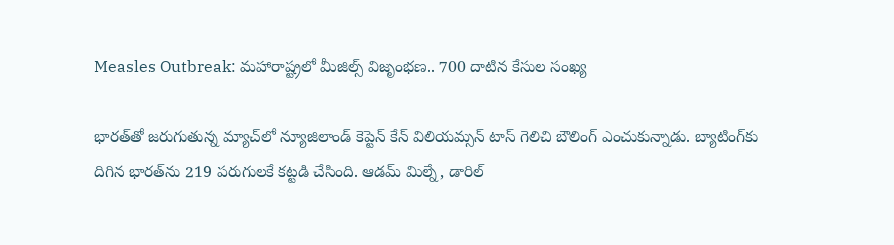Measles Outbreak: మహారాష్ట్రలో మీజిల్స్ విజృంభణ.. 700 దాటిన కేసుల సంఖ్య

భారత్‌తో జరుగుతున్న మ్యాచ్‌లో న్యూజిలాండ్ కెప్టెన్ కేన్ విలియమ్సన్ టాస్ గెలిచి బౌలింగ్ ఎంచుకున్నాడు. బ్యాటింగ్‌కు దిగిన భారత్‌ను 219 పరుగులకే కట్టడి చేసింది. ఆడమ్ మిల్నే, డారిల్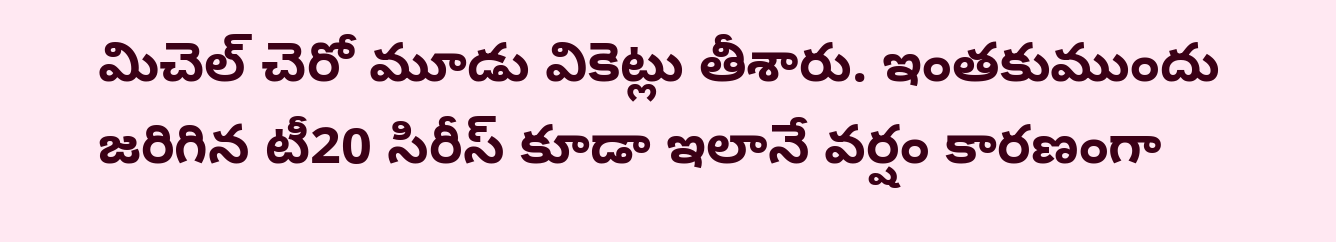మిచెల్ చెరో మూడు వికెట్లు తీశారు. ఇంతకుముందు జరిగిన టీ20 సిరీస్‌ కూడా ఇలానే వర్షం కారణంగా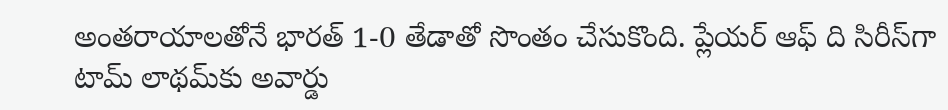అంతరాయాలతోనే భారత్‌ 1-0 తేడాతో సొంతం చేసుకొంది. ప్లేయర్‌ ఆఫ్ ది సిరీస్‌గా టామ్‌ లాథమ్‌కు అవార్డు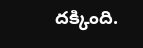దక్కింది.